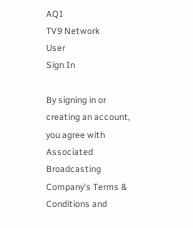AQI
TV9 Network
User
Sign In

By signing in or creating an account, you agree with Associated Broadcasting Company's Terms & Conditions and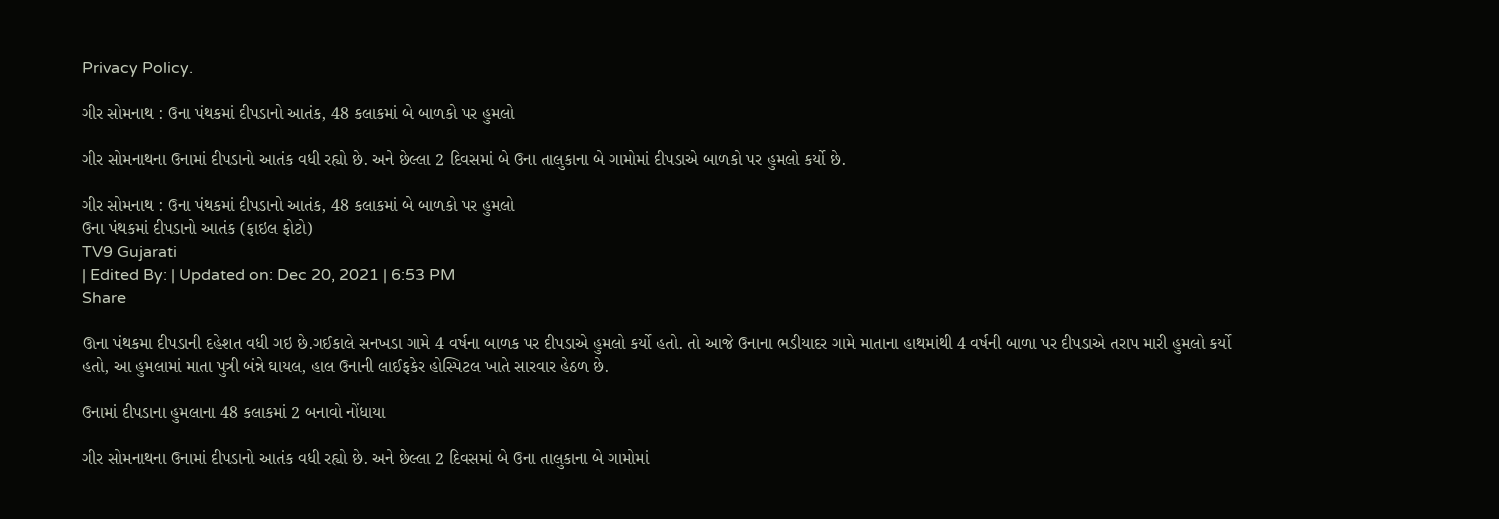Privacy Policy.

ગીર સોમનાથ : ઉના પંથકમાં દીપડાનો આતંક, 48 કલાકમાં બે બાળકો પર હુમલો

ગીર સોમનાથના ઉનામાં દીપડાનો આતંક વધી રહ્યો છે. અને છેલ્લા 2 દિવસમાં બે ઉના તાલુકાના બે ગામોમાં દીપડાએ બાળકો પર હુમલો કર્યો છે.

ગીર સોમનાથ : ઉના પંથકમાં દીપડાનો આતંક, 48 કલાકમાં બે બાળકો પર હુમલો
ઉના પંથકમાં દીપડાનો આતંક (ફાઇલ ફોટો)
TV9 Gujarati
| Edited By: | Updated on: Dec 20, 2021 | 6:53 PM
Share

ઊના પંથકમા દીપડાની દહેશત વધી ગઇ છે.ગઈકાલે સનખડા ગામે 4 વર્ષના બાળક પર દીપડાએ હુમલો કર્યો હતો. તો આજે ઉનાના ભડીયાદર ગામે માતાના હાથમાંથી 4 વર્ષની બાળા પર દીપડાએ તરાપ મારી હુમલો કર્યો હતો, આ હુમલામાં માતા પુત્રી બંન્ને ઘાયલ, હાલ ઉનાની લાઈફકેર હોસ્પિટલ ખાતે સારવાર હેઠળ છે.

ઉનામાં દીપડાના હુમલાના 48 કલાકમાં 2 બનાવો નોંધાયા

ગીર સોમનાથના ઉનામાં દીપડાનો આતંક વધી રહ્યો છે. અને છેલ્લા 2 દિવસમાં બે ઉના તાલુકાના બે ગામોમાં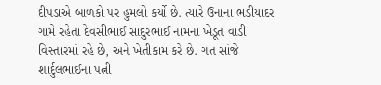દીપડાએ બાળકો પર હુમલો કર્યો છે. ત્યારે ઉનાના ભડીયાદર ગામે રહેતા દેવસીભાઈ સાદુરભાઈ નામના ખેડૂત વાડી વિસ્તારમાં રહે છે, અને ખેતીકામ કરે છે. ગત સાંજે શાર્દુલભાઈના પત્ની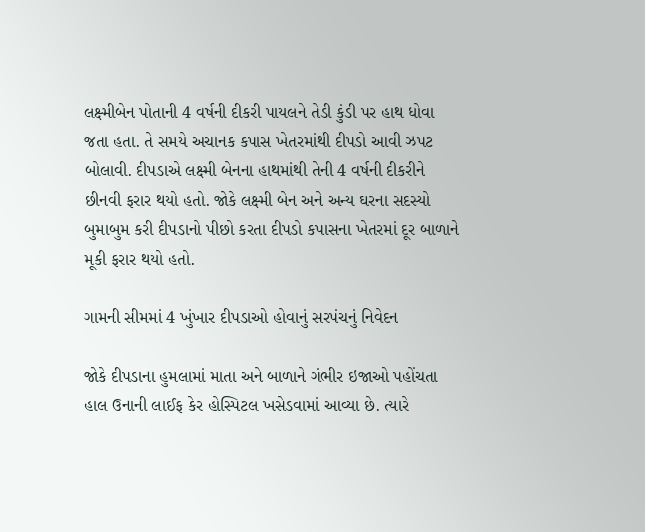લક્ષ્મીબેન પોતાની 4 વર્ષની દીકરી પાયલને તેડી કુંડી પર હાથ ધોવા જતા હતા. તે સમયે અચાનક કપાસ ખેતરમાંથી દીપડો આવી ઝપટ બોલાવી. દીપડાએ લક્ષ્મી બેનના હાથમાંથી તેની 4 વર્ષની દીકરીને છીનવી ફરાર થયો હતો. જોકે લક્ષ્મી બેન અને અન્ય ઘરના સદસ્યો બુમાબુમ કરી દીપડાનો પીછો કરતા દીપડો કપાસના ખેતરમાં દૂર બાળાને મૂકી ફરાર થયો હતો.

ગામની સીમમાં 4 ખુંખાર દીપડાઓ હોવાનું સરપંચનું નિવેદન

જોકે દીપડાના હુમલામાં માતા અને બાળાને ગંભીર ઇજાઓ પહોંચતા હાલ ઉનાની લાઈફ કેર હોસ્પિટલ ખસેડવામાં આવ્યા છે. ત્યારે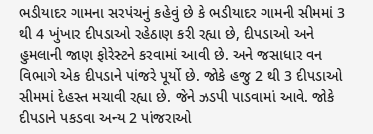ભડીયાદર ગામના સરપંચનું કહેવું છે કે ભડીયાદર ગામની સીમમાં 3 થી 4 ખુંખાર દીપડાઓ રહેઠાણ કરી રહ્યા છે, દીપડાઓ અને હુમલાની જાણ ફોરેસ્ટને કરવામાં આવી છે. અને જસાધાર વન વિભાગે એક દીપડાને પાંજરે પૂર્યો છે. જોકે હજુ 2 થી 3 દીપડાઓ સીમમાં દેહસ્ત મચાવી રહ્યા છે. જેને ઝડપી પાડવામાં આવે. જોકે દીપડાને પકડવા અન્ય 2 પાંજરાઓ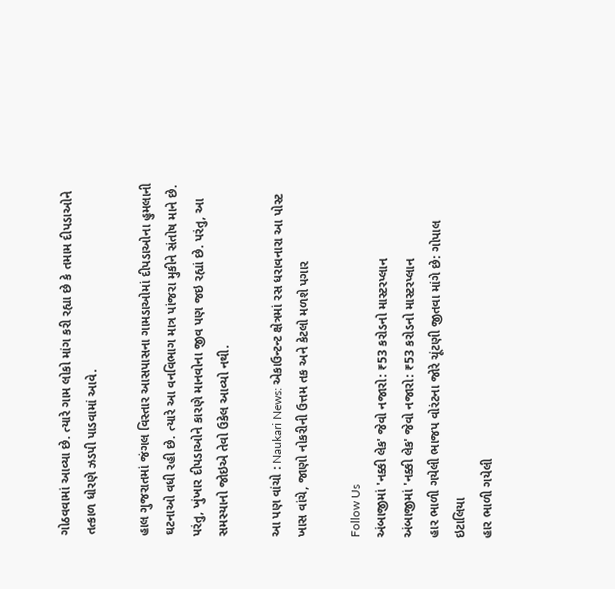ગોઠવવામાં આવ્યા છે. ત્યારે ગામ લોકો માંગ કરી રહ્યા છે કે તમામ દીપડાઓને તત્કાળ ધોરણે ઝડપી પાડવામાં આવે.

હાલ ગુજરાતમાં જંગલ વિસ્તાર આસપાસના ગામડાઓમાં દીપડાઓના હુમલાની ઘટનાઓ વધી રહી છે. ત્યારે આ વનવિભાગ માત્ર પાંજરા મુકીને સંતોષ માને છે. પરંતુ, ખુંખાર દીપડાઓને કારણે માનવોના જીવ પણ જઇ રહ્યાં છે. પરંતુ, આ સમસ્યાનો જોઇએ તેવો ઉકેલ આવ્યો નથી.

આ પણ વાંચો : Naukari News: એકાઉન્ટન્ટ ક્ષેત્રમાં રસ ધરાવનારા આ પોસ્ટ ખાસ વાંચે, જાણો નોકરીની ઉત્તમ તક અને કેટલો મળશે પગાર

Follow Us
અંબાજીમાં 'નક્કી લેક' જેવો નજારો: ₹53 કરોડનો માસ્ટરપ્લાન
અંબાજીમાં 'નક્કી લેક' જેવો નજારો: ₹53 કરોડનો માસ્ટરપ્લાન
હાર ભાળી ગયેલી ભાજપ વોરંટના જોરે ચૂંટણી જીતવા માંગે છે: ગોપાલ ઇટાલિયા
હાર ભાળી ગયેલી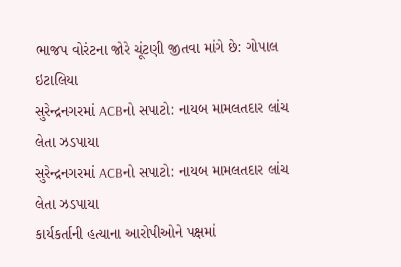ભાજપ વોરંટના જોરે ચૂંટણી જીતવા માંગે છે: ગોપાલ ઇટાલિયા
સુરેન્દ્રનગરમાં ACBનો સપાટો: નાયબ મામલતદાર લાંચ લેતા ઝડપાયા
સુરેન્દ્રનગરમાં ACBનો સપાટો: નાયબ મામલતદાર લાંચ લેતા ઝડપાયા
કાર્યકર્તાની હત્યાના આરોપીઓને પક્ષમાં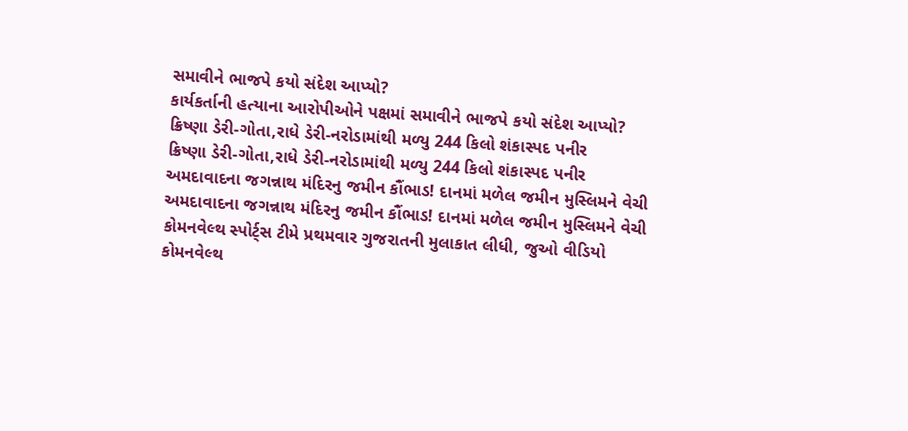સમાવીને ભાજપે કયો સંદેશ આપ્યો?
કાર્યકર્તાની હત્યાના આરોપીઓને પક્ષમાં સમાવીને ભાજપે કયો સંદેશ આપ્યો?
ક્રિષ્ણા ડેરી-ગોતા,રાધે ડેરી-નરોડામાંથી મળ્યુ 244 કિલો શંકાસ્પદ પનીર
ક્રિષ્ણા ડેરી-ગોતા,રાધે ડેરી-નરોડામાંથી મળ્યુ 244 કિલો શંકાસ્પદ પનીર
અમદાવાદના જગન્નાથ મંદિરનુ જમીન કૌંભાડ! દાનમાં મળેલ જમીન મુસ્લિમને વેચી
અમદાવાદના જગન્નાથ મંદિરનુ જમીન કૌંભાડ! દાનમાં મળેલ જમીન મુસ્લિમને વેચી
કોમનવેલ્થ સ્પોર્ટ્સ ટીમે પ્રથમવાર ગુજરાતની મુલાકાત લીધી, જુઓ વીડિયો
કોમનવેલ્થ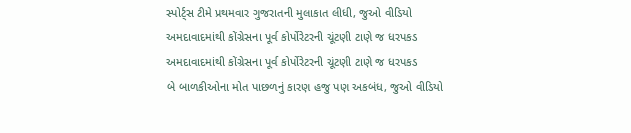સ્પોર્ટ્સ ટીમે પ્રથમવાર ગુજરાતની મુલાકાત લીધી, જુઓ વીડિયો
અમદાવાદમાંથી કોંગ્રેસના પૂર્વ કોર્પોરેટરની ચૂંટણી ટાણે જ ધરપકડ
અમદાવાદમાંથી કોંગ્રેસના પૂર્વ કોર્પોરેટરની ચૂંટણી ટાણે જ ધરપકડ
બે બાળકીઓના મોત પાછળનું કારણ હજુ પણ અકબંધ, જુઓ વીડિયો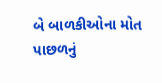બે બાળકીઓના મોત પાછળનું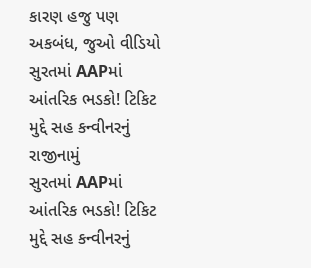કારણ હજુ પણ અકબંધ, જુઓ વીડિયો
સુરતમાં AAPમાં આંતરિક ભડકો! ટિકિટ મુદ્દે સહ કન્વીનરનું રાજીનામું
સુરતમાં AAPમાં આંતરિક ભડકો! ટિકિટ મુદ્દે સહ કન્વીનરનું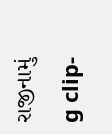રાજીનામું
g clip-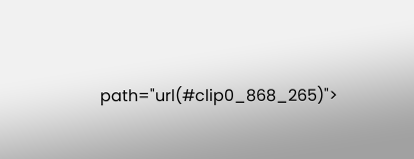path="url(#clip0_868_265)">